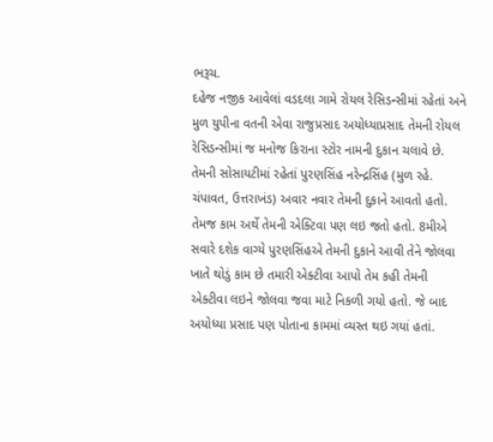ભરૂચ.
દહેજ નજીક આવેલાં વડદલા ગામે રોયલ રેસિડન્સીમાં રહેતાં અને મુળ યુપીના વતની એવા રાજુપ્રસાદ અયોધ્યાપ્રસાદ તેમની રોયલ રેસિડન્સીમાં જ મનોજ કિરાના સ્ટોર નામની દુકાન ચલાવે છે. તેમની સોસાયટીમાં રહેતાં પુરણસિંહ નરેન્દ્રસિંહ (મુળ રહે. ચંપાવત, ઉત્તરાખંડ) અવાર નવાર તેમની દુકાને આવતો હતો. તેમજ કામ અર્થે તેમની એક્ટિવા પણ લઇ જતો હતો. 8મીએ સવારે દશેક વાગ્યે પુરણસિંહએ તેમની દુકાને આવી તેને જોલવા ખાતે થોડું કામ છે તમારી એક્ટીવા આપો તેમ કહી તેમની એક્ટીવા લઇને જોલવા જવા માટે નિકળી ગયો હતો. જે બાદ અયોધ્યા પ્રસાદ પણ પોતાના કામમાં વ્યસ્ત થઇ ગયાં હતાં.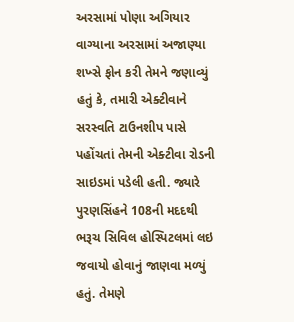અરસામાં પોણા અગિયાર વાગ્યાના અરસામાં અજાણ્યા શખ્સે ફોન કરી તેમને જણાવ્યું હતું કે, તમારી એક્ટીવાને સરસ્વતિ ટાઉનશીપ પાસે પહોંચતાં તેમની એક્ટીવા રોડની સાઇડમાં પડેલી હતી. જ્યારે પુરણસિંહને 108ની મદદથી ભરૂચ સિવિલ હોસ્પિટલમાં લઇ જવાયો હોવાનું જાણવા મળ્યું હતું. તેમણે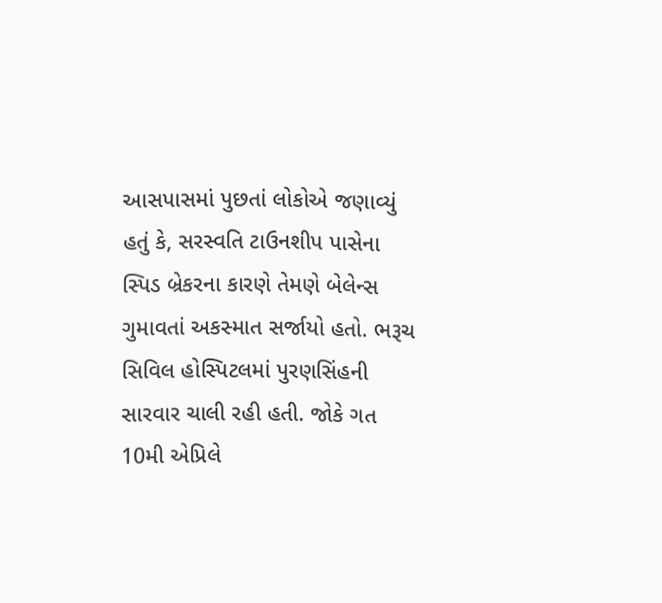આસપાસમાં પુછતાં લોકોએ જણાવ્યું હતું કે, સરસ્વતિ ટાઉનશીપ પાસેના સ્પિડ બ્રેકરના કારણે તેમણે બેલેન્સ ગુમાવતાં અકસ્માત સર્જાયો હતો. ભરૂચ સિવિલ હોસ્પિટલમાં પુરણસિંહની સારવાર ચાલી રહી હતી. જોકે ગત 10મી એપ્રિલે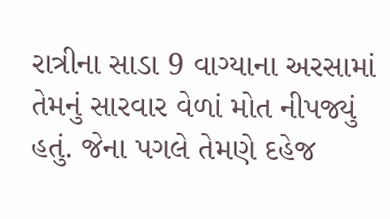રાત્રીના સાડા 9 વાગ્યાના અરસામાં તેમનું સારવાર વેળાં મોત નીપજ્યું હતું. જેના પગલે તેમણે દહેજ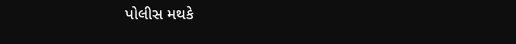પોલીસ મથકે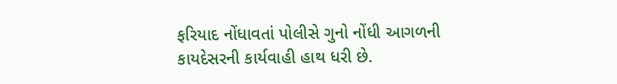ફરિયાદ નોંધાવતાં પોલીસે ગુનો નોંધી આગળની કાયદેસરની કાર્યવાહી હાથ ધરી છે.